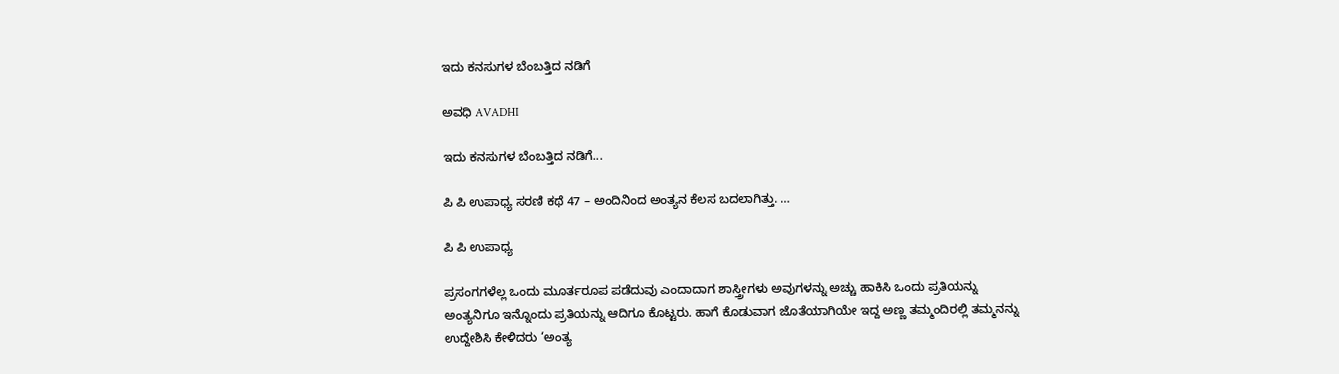ಇದು ಕನಸುಗಳ ಬೆಂಬತ್ತಿದ ನಡಿಗೆ‍

ಅವಧಿ AVADHI

ಇದು ಕನಸುಗಳ ಬೆಂಬತ್ತಿದ ನಡಿಗೆ...

ಪಿ ಪಿ ಉಪಾಧ್ಯ ಸರಣಿ ಕಥೆ 47 – ಅಂದಿನಿಂದ ಅಂತ್ಯನ ಕೆಲಸ ಬದಲಾಗಿತ್ತು. …

ಪಿ ಪಿ ಉಪಾಧ್ಯ

ಪ್ರಸಂಗಗಳೆಲ್ಲ ಒಂದು ಮೂರ್ತರೂಪ ಪಡೆದುವು ಎಂದಾದಾಗ ಶಾಸ್ತ್ರೀಗಳು ಅವುಗಳನ್ನು ಅಚ್ಚು ಹಾಕಿಸಿ ಒಂದು ಪ್ರತಿಯನ್ನು ಅಂತ್ಯನಿಗೂ ಇನ್ನೊಂದು ಪ್ರತಿಯನ್ನು ಆದಿಗೂ ಕೊಟ್ಟರು. ಹಾಗೆ ಕೊಡುವಾಗ ಜೊತೆಯಾಗಿಯೇ ಇದ್ದ ಅಣ್ಣ ತಮ್ಮಂದಿರಲ್ಲಿ ತಮ್ಮನನ್ನು ಉದ್ದೇಶಿಸಿ ಕೇಳಿದರು ‘ಅಂತ್ಯ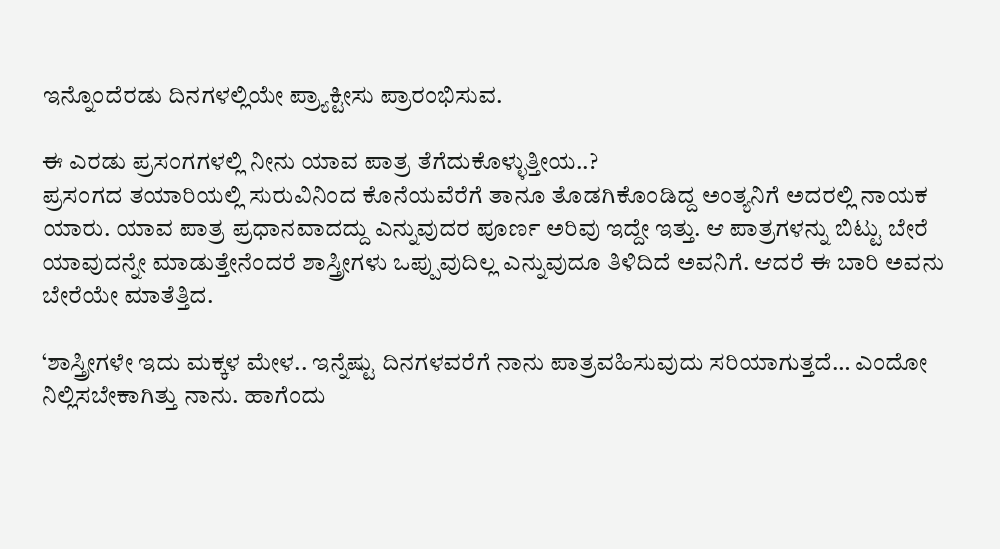ಇನ್ನೊಂದೆರಡು ದಿನಗಳಲ್ಲಿಯೇ ಪ್ರ್ಯಾಕ್ಟೀಸು ಪ್ರಾರಂಭಿಸುವ.

ಈ ಎರಡು ಪ್ರಸಂಗಗಳಲ್ಲಿ ನೀನು ಯಾವ ಪಾತ್ರ ತೆಗೆದುಕೊಳ್ಳುತ್ತೀಯ..?
ಪ್ರಸಂಗದ ತಯಾರಿಯಲ್ಲಿ ಸುರುವಿನಿಂದ ಕೊನೆಯವೆರೆಗೆ ತಾನೂ ತೊಡಗಿಕೊಂಡಿದ್ದ ಅಂತ್ಯನಿಗೆ ಅದರಲ್ಲಿ ನಾಯಕ ಯಾರು. ಯಾವ ಪಾತ್ರ ಪ್ರಧಾನವಾದದ್ದು ಎನ್ನುವುದರ ಪೂರ್ಣ ಅರಿವು ಇದ್ದೇ ಇತ್ತು. ಆ ಪಾತ್ರಗಳನ್ನು ಬಿಟ್ಟು ಬೇರೆ ಯಾವುದನ್ನೇ ಮಾಡುತ್ತೇನೆಂದರೆ ಶಾಸ್ತ್ರೀಗಳು ಒಪ್ಪುವುದಿಲ್ಲ ಎನ್ನುವುದೂ ತಿಳಿದಿದೆ ಅವನಿಗೆ. ಆದರೆ ಈ ಬಾರಿ ಅವನು ಬೇರೆಯೇ ಮಾತೆತ್ತಿದ.

‘ಶಾಸ್ತ್ರೀಗಳೇ ಇದು ಮಕ್ಕಳ ಮೇಳ.. ಇನ್ನೆಷ್ಟು ದಿನಗಳವರೆಗೆ ನಾನು ಪಾತ್ರವಹಿಸುವುದು ಸರಿಯಾಗುತ್ತದೆ… ಎಂದೋ ನಿಲ್ಲಿಸಬೇಕಾಗಿತ್ತು ನಾನು. ಹಾಗೆಂದು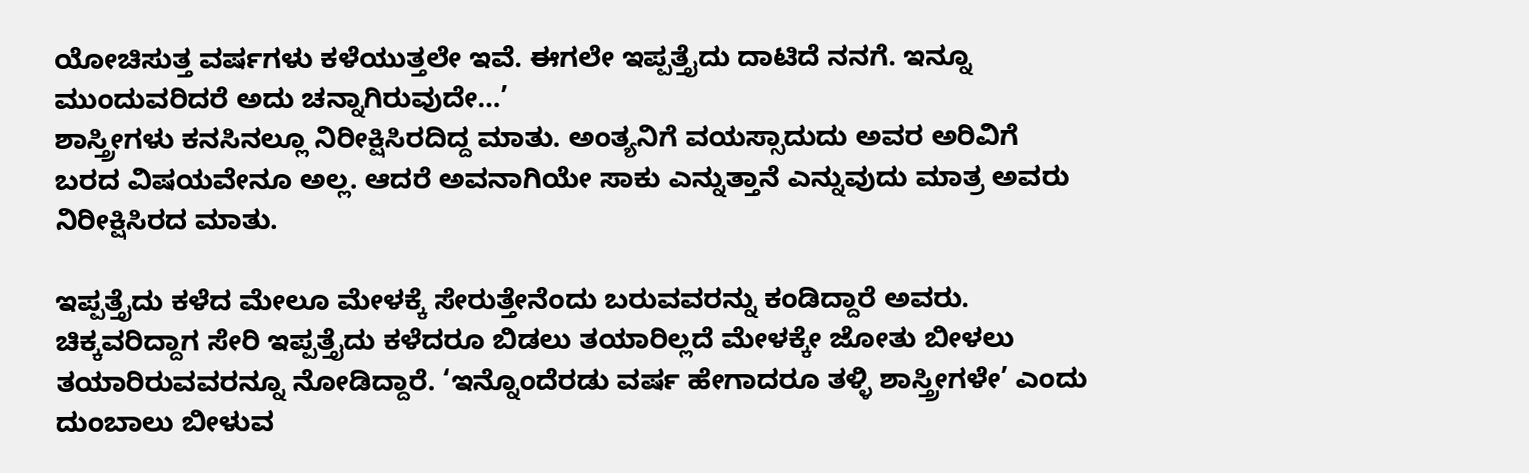ಯೋಚಿಸುತ್ತ ವರ್ಷಗಳು ಕಳೆಯುತ್ತಲೇ ಇವೆ. ಈಗಲೇ ಇಪ್ಪತ್ತೈದು ದಾಟಿದೆ ನನಗೆ. ಇನ್ನೂ ಮುಂದುವರಿದರೆ ಅದು ಚನ್ನಾಗಿರುವುದೇ…’
ಶಾಸ್ತ್ರೀಗಳು ಕನಸಿನಲ್ಲೂ ನಿರೀಕ್ಷಿಸಿರದಿದ್ದ ಮಾತು. ಅಂತ್ಯನಿಗೆ ವಯಸ್ಸಾದುದು ಅವರ ಅರಿವಿಗೆ ಬರದ ವಿಷಯವೇನೂ ಅಲ್ಲ. ಆದರೆ ಅವನಾಗಿಯೇ ಸಾಕು ಎನ್ನುತ್ತಾನೆ ಎನ್ನುವುದು ಮಾತ್ರ ಅವರು ನಿರೀಕ್ಷಿಸಿರದ ಮಾತು.

ಇಪ್ಪತ್ತೈದು ಕಳೆದ ಮೇಲೂ ಮೇಳಕ್ಕೆ ಸೇರುತ್ತೇನೆಂದು ಬರುವವರನ್ನು ಕಂಡಿದ್ದಾರೆ ಅವರು. ಚಿಕ್ಕವರಿದ್ದಾಗ ಸೇರಿ ಇಪ್ಪತ್ತೈದು ಕಳೆದರೂ ಬಿಡಲು ತಯಾರಿಲ್ಲದೆ ಮೇಳಕ್ಕೇ ಜೋತು ಬೀಳಲು ತಯಾರಿರುವವರನ್ನೂ ನೋಡಿದ್ದಾರೆ. ‘ಇನ್ನೊಂದೆರಡು ವರ್ಷ ಹೇಗಾದರೂ ತಳ್ಳಿ ಶಾಸ್ತ್ರೀಗಳೇ’ ಎಂದು ದುಂಬಾಲು ಬೀಳುವ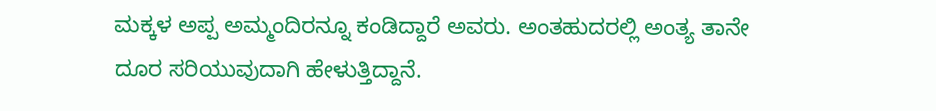ಮಕ್ಕಳ ಅಪ್ಪ ಅಮ್ಮಂದಿರನ್ನೂ ಕಂಡಿದ್ದಾರೆ ಅವರು. ಅಂತಹುದರಲ್ಲಿ ಅಂತ್ಯ ತಾನೇ ದೂರ ಸರಿಯುವುದಾಗಿ ಹೇಳುತ್ತಿದ್ದಾನೆ.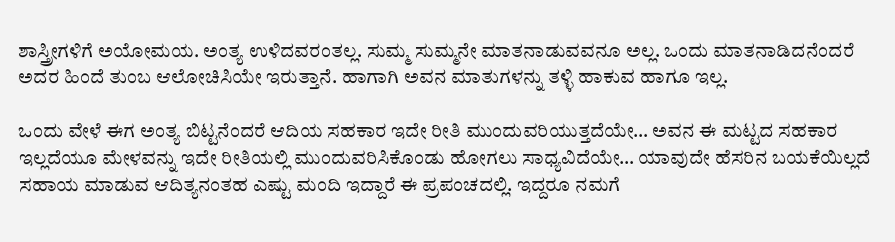ಶಾಸ್ತ್ರೀಗಳಿಗೆ ಅಯೋಮಯ. ಅಂತ್ಯ ಉಳಿದವರಂತಲ್ಲ. ಸುಮ್ಮ ಸುಮ್ಮನೇ ಮಾತನಾಡುವವನೂ ಅಲ್ಲ. ಒಂದು ಮಾತನಾಡಿದನೆಂದರೆ ಅದರ ಹಿಂದೆ ತುಂಬ ಆಲೋಚಿಸಿಯೇ ಇರುತ್ತಾನೆ. ಹಾಗಾಗಿ ಅವನ ಮಾತುಗಳನ್ನು ತಳ್ಳಿ ಹಾಕುವ ಹಾಗೂ ಇಲ್ಲ.

ಒಂದು ವೇಳೆ ಈಗ ಅಂತ್ಯ ಬಿಟ್ಟನೆಂದರೆ ಆದಿಯ ಸಹಕಾರ ಇದೇ ರೀತಿ ಮುಂದುವರಿಯುತ್ತದೆಯೇ… ಅವನ ಈ ಮಟ್ಟದ ಸಹಕಾರ ಇಲ್ಲದೆಯೂ ಮೇಳವನ್ನು ಇದೇ ರೀತಿಯಲ್ಲಿ ಮುಂದುವರಿಸಿಕೊಂಡು ಹೋಗಲು ಸಾಧ್ಯವಿದೆಯೇ… ಯಾವುದೇ ಹೆಸರಿನ ಬಯಕೆಯಿಲ್ಲದೆ ಸಹಾಯ ಮಾಡುವ ಆದಿತ್ಯನಂತಹ ಎಷ್ಟು ಮಂದಿ ಇದ್ದಾರೆ ಈ ಪ್ರಪಂಚದಲ್ಲಿ. ಇದ್ದರೂ ನಮಗೆ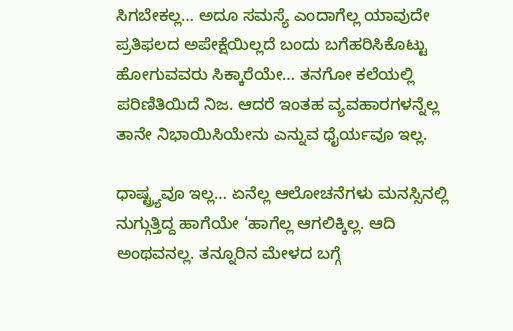ಸಿಗಬೇಕಲ್ಲ… ಅದೂ ಸಮಸ್ಯೆ ಎಂದಾಗೆಲ್ಲ ಯಾವುದೇ ಪ್ರತಿಫಲದ ಅಪೇಕ್ಷೆಯಿಲ್ಲದೆ ಬಂದು ಬಗೆಹರಿಸಿಕೊಟ್ಟು ಹೋಗುವವರು ಸಿಕ್ಕಾರೆಯೇ… ತನಗೋ ಕಲೆಯಲ್ಲಿ ಪರಿಣಿತಿಯಿದೆ ನಿಜ. ಆದರೆ ಇಂತಹ ವ್ಯವಹಾರಗಳನ್ನೆಲ್ಲ ತಾನೇ ನಿಭಾಯಿಸಿಯೇನು ಎನ್ನುವ ಧೈರ್ಯವೂ ಇಲ್ಲ.

ಧಾಷ್ಟ್ರ್ಯವೂ ಇಲ್ಲ… ಏನೆಲ್ಲ ಆಲೋಚನೆಗಳು ಮನಸ್ಸಿನಲ್ಲಿ ನುಗ್ಗುತ್ತಿದ್ದ ಹಾಗೆಯೇ ‘ಹಾಗೆಲ್ಲ ಆಗಲಿಕ್ಕಿಲ್ಲ. ಆದಿ ಅಂಥವನಲ್ಲ. ತನ್ನೂರಿನ ಮೇಳದ ಬಗ್ಗೆ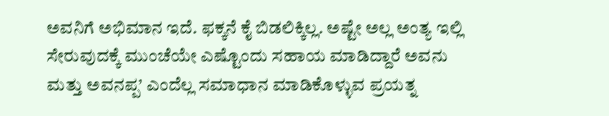ಅವನಿಗೆ ಅಭಿಮಾನ ಇದೆ. ಫಕ್ಕನೆ ಕೈ ಬಿಡಲಿಕ್ಕಿಲ್ಲ. ಅಷ್ಟೇ ಅಲ್ಲ ಅಂತ್ಯ ಇಲ್ಲಿ ಸೇರುವುದಕ್ಕೆ ಮುಂಚೆಯೇ ಎಷ್ಟೊಂದು ಸಹಾಯ ಮಾಡಿದ್ದಾರೆ ಅವನು ಮತ್ತು ಅವನಪ್ಪ’ ಎಂದೆಲ್ಲ ಸಮಾಧಾನ ಮಾಡಿಕೊಳ್ಳುವ ಪ್ರಯತ್ನ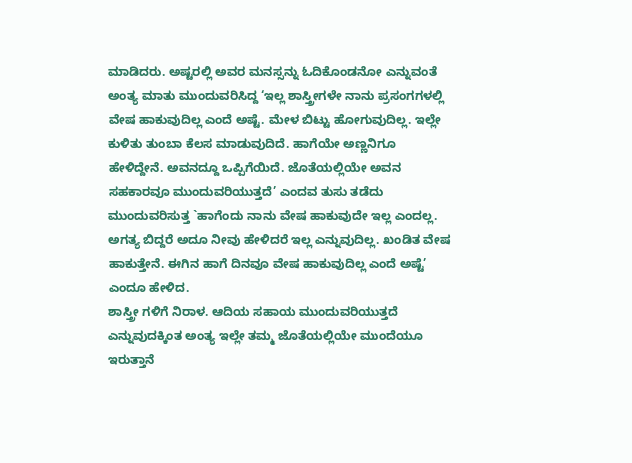ಮಾಡಿದರು. ಅಷ್ಟರಲ್ಲಿ ಅವರ ಮನಸ್ಸನ್ನು ಓದಿಕೊಂಡನೋ ಎನ್ನುವಂತೆ ಅಂತ್ಯ ಮಾತು ಮುಂದುವರಿಸಿದ್ದ ‘ಇಲ್ಲ ಶಾಸ್ತ್ರೀಗಳೇ ನಾನು ಪ್ರಸಂಗಗಳಲ್ಲಿ ವೇಷ ಹಾಕುವುದಿಲ್ಲ ಎಂದೆ ಅಷ್ಟೆ. ಮೇಳ ಬಿಟ್ಟು ಹೋಗುವುದಿಲ್ಲ. ಇಲ್ಲೇ ಕುಳಿತು ತುಂಬಾ ಕೆಲಸ ಮಾಡುವುದಿದೆ. ಹಾಗೆಯೇ ಅಣ್ಣನಿಗೂ ಹೇಳಿದ್ದೇನೆ. ಅವನದ್ದೂ ಒಪ್ಪಿಗೆಯಿದೆ. ಜೊತೆಯಲ್ಲಿಯೇ ಅವನ ಸಹಕಾರವೂ ಮುಂದುವರಿಯುತ್ತದೆ’ ಎಂದವ ತುಸು ತಡೆದು ಮುಂದುವರಿಸುತ್ತ `ಹಾಗೆಂದು ನಾನು ವೇಷ ಹಾಕುವುದೇ ಇಲ್ಲ ಎಂದಲ್ಲ. ಅಗತ್ಯ ಬಿದ್ದರೆ ಅದೂ ನೀವು ಹೇಳಿದರೆ ಇಲ್ಲ ಎನ್ನುವುದಿಲ್ಲ. ಖಂಡಿತ ವೇಷ ಹಾಕುತ್ತೇನೆ. ಈಗಿನ ಹಾಗೆ ದಿನವೂ ವೇಷ ಹಾಕುವುದಿಲ್ಲ ಎಂದೆ ಅಷ್ಟೆ’ ಎಂದೂ ಹೇಳಿದ.
ಶಾಸ್ತ್ರೀ ಗಳಿಗೆ ನಿರಾಳ. ಆದಿಯ ಸಹಾಯ ಮುಂದುವರಿಯುತ್ತದೆ ಎನ್ನುವುದಕ್ಕಿಂತ ಅಂತ್ಯ ಇಲ್ಲೇ ತಮ್ಮ ಜೊತೆಯಲ್ಲಿಯೇ ಮುಂದೆಯೂ ಇರುತ್ತಾನೆ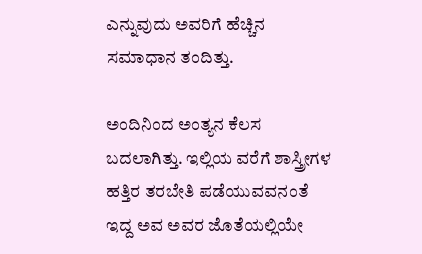ಎನ್ನುವುದು ಅವರಿಗೆ ಹೆಚ್ಚಿನ ಸಮಾಧಾನ ತಂದಿತ್ತು.

ಅಂದಿನಿಂದ ಅಂತ್ಯನ ಕೆಲಸ ಬದಲಾಗಿತ್ತು. ಇಲ್ಲಿಯ ವರೆಗೆ ಶಾಸ್ತ್ರೀಗಳ ಹತ್ತಿರ ತರಬೇತಿ ಪಡೆಯುವವನಂತೆ ಇದ್ದ ಅವ ಅವರ ಜೊತೆಯಲ್ಲಿಯೇ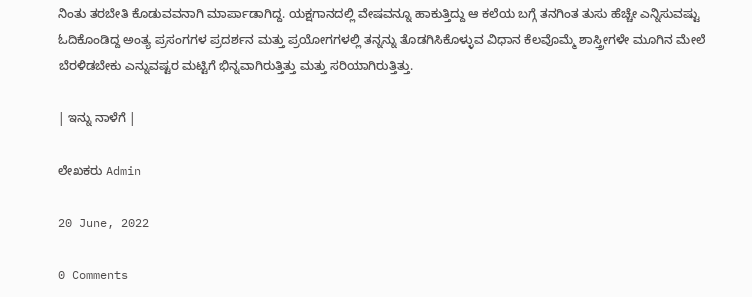ನಿಂತು ತರಬೇತಿ ಕೊಡುವವನಾಗಿ ಮಾರ್ಪಾಡಾಗಿದ್ದ. ಯಕ್ಷಗಾನದಲ್ಲಿ ವೇಷವನ್ನೂ ಹಾಕುತ್ತಿದ್ದು ಆ ಕಲೆಯ ಬಗ್ಗೆ ತನಗಿಂತ ತುಸು ಹೆಚ್ಚೇ ಎನ್ನಿಸುವಷ್ಟು ಓದಿಕೊಂಡಿದ್ದ ಅಂತ್ಯ ಪ್ರಸಂಗಗಳ ಪ್ರದರ್ಶನ ಮತ್ತು ಪ್ರಯೋಗಗಳಲ್ಲಿ ತನ್ನನ್ನು ತೊಡಗಿಸಿಕೊಳ್ಳುವ ವಿಧಾನ ಕೆಲವೊಮ್ಮೆ ಶಾಸ್ತ್ರೀಗಳೇ ಮೂಗಿನ ಮೇಲೆ ಬೆರಳಿಡಬೇಕು ಎನ್ನುವಷ್ಟರ ಮಟ್ಟಿಗೆ ಭಿನ್ನವಾಗಿರುತ್ತಿತ್ತು ಮತ್ತು ಸರಿಯಾಗಿರುತ್ತಿತ್ತು.

| ಇನ್ನು ನಾಳೆಗೆ |

ಲೇಖಕರು Admin

20 June, 2022

0 Comments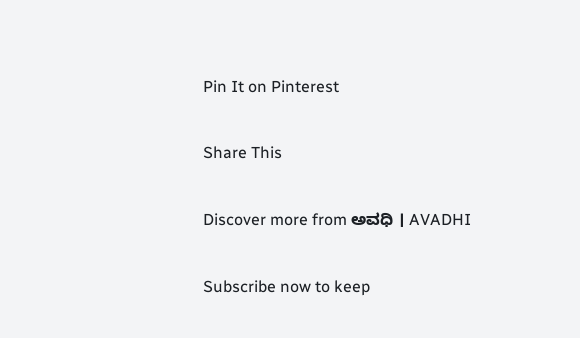Pin It on Pinterest

Share This

Discover more from ಅವಧಿ । AVADHI

Subscribe now to keep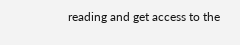reading and get access to the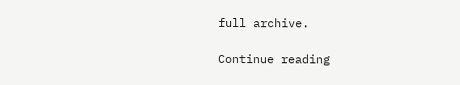full archive.

Continue reading